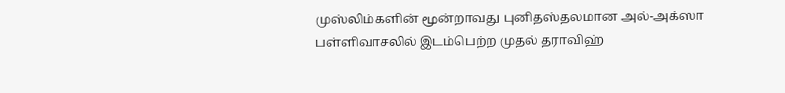முஸ்லிம்களின் மூன்றாவது புனிதஸ்தலமான அல்-அக்ஸா பள்ளிவாசலில் இடம்பெற்ற முதல் தராவிஹ்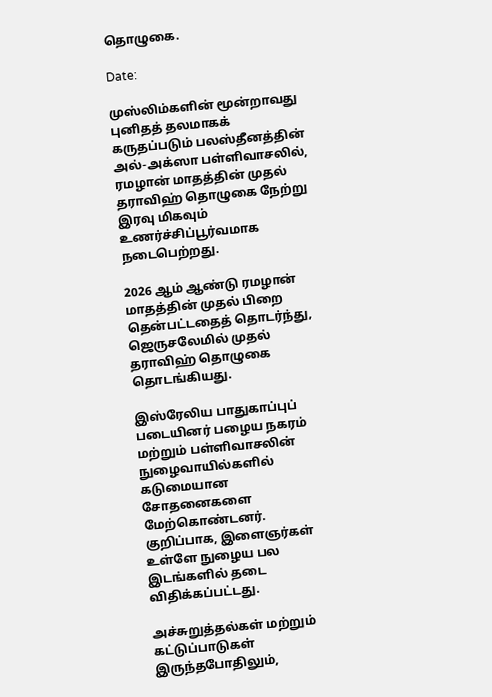தொழுகை.

Date:

முஸ்லிம்களின் மூன்றாவது புனிதத் தலமாகக் கருதப்படும் பலஸ்தீனத்தின் அல்-அக்ஸா பள்ளிவாசலில், ரமழான் மாதத்தின் முதல் தராவிஹ் தொழுகை நேற்று இரவு மிகவும் உணர்ச்சிப்பூர்வமாக நடைபெற்றது.

2026 ஆம் ஆண்டு ரமழான் மாதத்தின் முதல் பிறை தென்பட்டதைத் தொடர்ந்து,  ஜெருசலேமில் முதல் தராவிஹ் தொழுகை தொடங்கியது.

இஸ்ரேலிய பாதுகாப்புப் படையினர் பழைய நகரம் மற்றும் பள்ளிவாசலின் நுழைவாயில்களில் கடுமையான சோதனைகளை மேற்கொண்டனர். குறிப்பாக, இளைஞர்கள் உள்ளே நுழைய பல இடங்களில் தடை விதிக்கப்பட்டது.

அச்சுறுத்தல்கள் மற்றும் கட்டுப்பாடுகள் இருந்தபோதிலும்,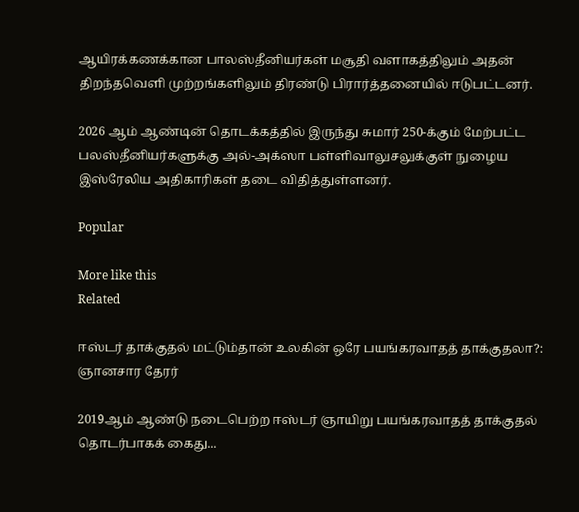ஆயிரக்கணக்கான பாலஸ்தீனியர்கள் மசூதி வளாகத்திலும் அதன் திறந்தவெளி முற்றங்களிலும் திரண்டு பிரார்த்தனையில் ஈடுபட்டனர்.

2026 ஆம் ஆண்டின் தொடக்கத்தில் இருந்து சுமார் 250-க்கும் மேற்பட்ட பலஸ்தீனியர்களுக்கு அல்-அக்ஸா பள்ளிவாலுசலுக்குள் நுழைய இஸ்ரேலிய அதிகாரிகள் தடை விதித்துள்ளனர்.

Popular

More like this
Related

ஈஸ்டர் தாக்குதல் மட்டும்தான் உலகின் ஒரே பயங்கரவாதத் தாக்குதலா?: ஞானசார தேரர்

2019ஆம் ஆண்டு நடைபெற்ற ஈஸ்டர் ஞாயிறு பயங்கரவாதத் தாக்குதல் தொடர்பாகக் கைது...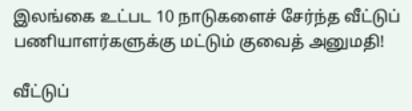இலங்கை உட்பட 10 நாடுகளைச் சேர்ந்த வீட்டுப் பணியாளர்களுக்கு மட்டும் குவைத் அனுமதி!

வீட்டுப்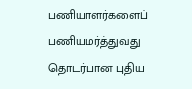பணியாளர்களைப் பணியமர்த்துவது தொடர்பான புதிய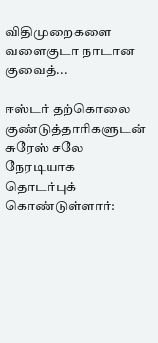விதிமுறைகளை வளைகுடா நாடான குவைத்...

ஈஸ்டர் தற்கொலை குண்டுத்தாரிகளுடன் சுரேஸ் சலே நேரடியாக தொடர்புக் கொண்டுள்ளார்: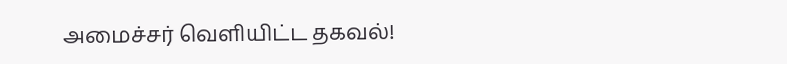அமைச்சர் வெளியிட்ட தகவல்!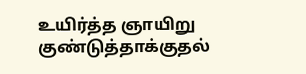உயிர்த்த ஞாயிறு குண்டுத்தாக்குதல்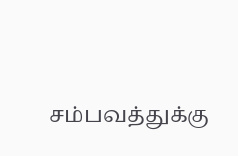சம்பவத்துக்கு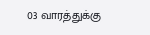03 வாரத்துக்கு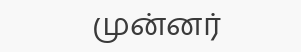முன்னர்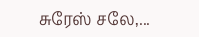சுரேஸ் சலே,...